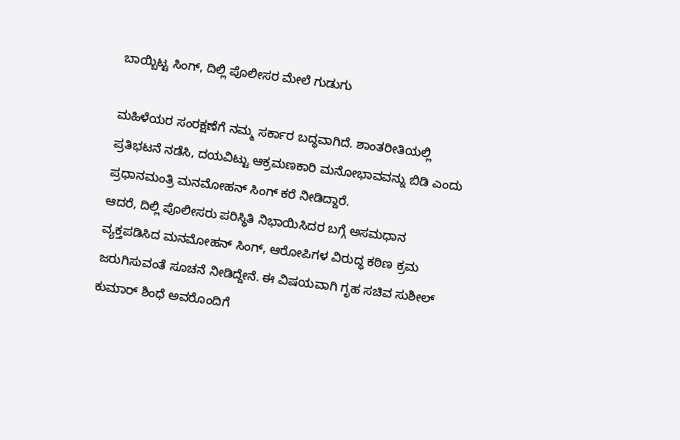ಬಾಯ್ಬಿಟ್ಟ ಸಿಂಗ್, ದಿಲ್ಲಿ ಪೊಲೀಸರ ಮೇಲೆ ಗುಡುಗು

ಮಹಿಳೆಯರ ಸಂರಕ್ಷಣೆಗೆ ನಮ್ಮ ಸರ್ಕಾರ ಬದ್ಧವಾಗಿದೆ. ಶಾಂತರೀತಿಯಲ್ಲಿ ಪ್ರತಿಭಟನೆ ನಡೆಸಿ, ದಯವಿಟ್ಟು ಆಕ್ರಮಣಕಾರಿ ಮನೋಭಾವವನ್ನು ಬಿಡಿ ಎಂದು ಪ್ರಧಾನಮಂತ್ರಿ ಮನಮೋಹನ್ ಸಿಂಗ್ ಕರೆ ನೀಡಿದ್ದಾರೆ.
ಆದರೆ, ದಿಲ್ಲಿ ಪೊಲೀಸರು ಪರಿಸ್ಥಿತಿ ನಿಭಾಯಿಸಿದರ ಬಗ್ಗೆ ಅಸಮಧಾನ ವ್ಯಕ್ತಪಡಿಸಿದ ಮನಮೋಹನ್ ಸಿಂಗ್, ಆರೋಪಿಗಳ ವಿರುದ್ಧ ಕಠಿಣ ಕ್ರಮ ಜರುಗಿಸುವಂತೆ ಸೂಚನೆ ನೀಡಿದ್ದೇನೆ. ಈ ವಿಷಯವಾಗಿ ಗೃಹ ಸಚಿವ ಸುಶೀಲ್ ಕುಮಾರ್ ಶಿಂಧೆ ಅವರೊಂದಿಗೆ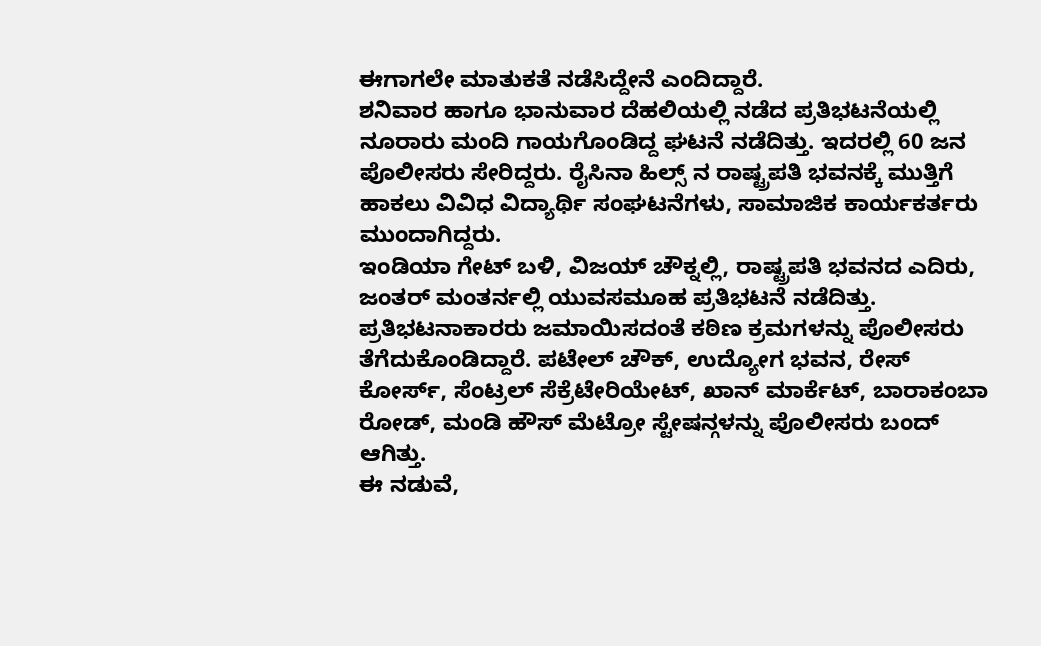ಈಗಾಗಲೇ ಮಾತುಕತೆ ನಡೆಸಿದ್ದೇನೆ ಎಂದಿದ್ದಾರೆ.
ಶನಿವಾರ ಹಾಗೂ ಭಾನುವಾರ ದೆಹಲಿಯಲ್ಲಿ ನಡೆದ ಪ್ರತಿಭಟನೆಯಲ್ಲಿ ನೂರಾರು ಮಂದಿ ಗಾಯಗೊಂಡಿದ್ದ ಘಟನೆ ನಡೆದಿತ್ತು. ಇದರಲ್ಲಿ 60 ಜನ ಪೊಲೀಸರು ಸೇರಿದ್ದರು. ರೈಸಿನಾ ಹಿಲ್ಸ್ ನ ರಾಷ್ಟ್ರಪತಿ ಭವನಕ್ಕೆ ಮುತ್ತಿಗೆ ಹಾಕಲು ವಿವಿಧ ವಿದ್ಯಾರ್ಥಿ ಸಂಘಟನೆಗಳು, ಸಾಮಾಜಿಕ ಕಾರ್ಯಕರ್ತರು ಮುಂದಾಗಿದ್ದರು.
ಇಂಡಿಯಾ ಗೇಟ್ ಬಳಿ, ವಿಜಯ್ ಚೌಕ್ನಲ್ಲಿ, ರಾಷ್ಟ್ರಪತಿ ಭವನದ ಎದಿರು, ಜಂತರ್ ಮಂತರ್ನಲ್ಲಿ ಯುವಸಮೂಹ ಪ್ರತಿಭಟನೆ ನಡೆದಿತ್ತು.
ಪ್ರತಿಭಟನಾಕಾರರು ಜಮಾಯಿಸದಂತೆ ಕಠಿಣ ಕ್ರಮಗಳನ್ನು ಪೊಲೀಸರು ತೆಗೆದುಕೊಂಡಿದ್ದಾರೆ. ಪಟೇಲ್ ಚೌಕ್, ಉದ್ಯೋಗ ಭವನ, ರೇಸ್ ಕೋರ್ಸ್, ಸೆಂಟ್ರಲ್ ಸೆಕ್ರೆಟೇರಿಯೇಟ್, ಖಾನ್ ಮಾರ್ಕೆಟ್, ಬಾರಾಕಂಬಾ ರೋಡ್, ಮಂಡಿ ಹೌಸ್ ಮೆಟ್ರೋ ಸ್ಟೇಷನ್ಗಳನ್ನು ಪೊಲೀಸರು ಬಂದ್ ಆಗಿತ್ತು.
ಈ ನಡುವೆ,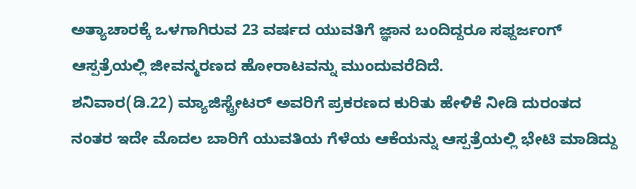ಅತ್ಯಾಚಾರಕ್ಕೆ ಒಳಗಾಗಿರುವ 23 ವರ್ಷದ ಯುವತಿಗೆ ಜ್ಞಾನ ಬಂದಿದ್ದರೂ ಸಫ್ದರ್ಜಂಗ್ ಆಸ್ಪತ್ರೆಯಲ್ಲಿ ಜೀವನ್ಮರಣದ ಹೋರಾಟವನ್ನು ಮುಂದುವರೆದಿದೆ.
ಶನಿವಾರ(ಡಿ.22) ಮ್ಯಾಜಿಸ್ಟ್ರೇಟರ್ ಅವರಿಗೆ ಪ್ರಕರಣದ ಕುರಿತು ಹೇಳಿಕೆ ನೀಡಿ ದುರಂತದ ನಂತರ ಇದೇ ಮೊದಲ ಬಾರಿಗೆ ಯುವತಿಯ ಗೆಳೆಯ ಆಕೆಯನ್ನು ಆಸ್ಪತ್ರೆಯಲ್ಲಿ ಭೇಟಿ ಮಾಡಿದ್ದು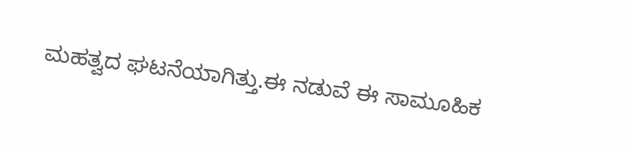ಮಹತ್ವದ ಘಟನೆಯಾಗಿತ್ತು.ಈ ನಡುವೆ ಈ ಸಾಮೂಹಿಕ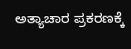ಅತ್ಯಾಚಾರ ಪ್ರಕರಣಕ್ಕೆ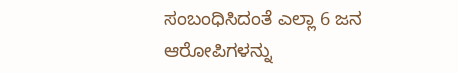ಸಂಬಂಧಿಸಿದಂತೆ ಎಲ್ಲಾ 6 ಜನ ಆರೋಪಿಗಳನ್ನು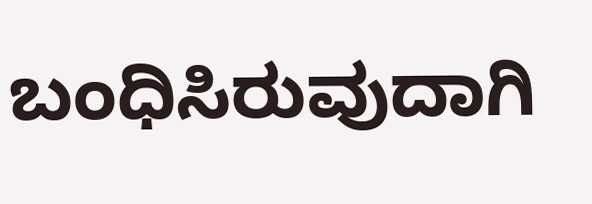ಬಂಧಿಸಿರುವುದಾಗಿ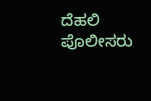ದೆಹಲಿ ಪೊಲೀಸರು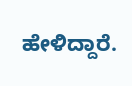ಹೇಳಿದ್ದಾರೆ.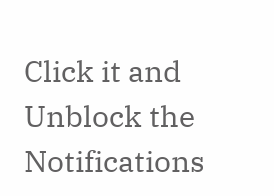Click it and Unblock the Notifications